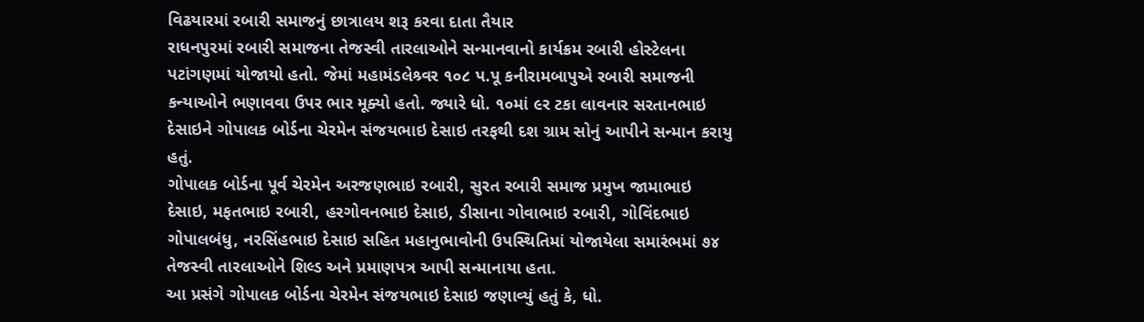વિઢયારમાં રબારી સમાજનું છાત્રાલય શરૂ કરવા દાતા તૈયાર
રાધનપુરમાં રબારી સમાજના તેજસ્વી તારલાઓને સન્માનવાનો કાર્યક્રમ રબારી હોસ્ટેલના પટાંગણમાં યોજાયો હતો. જેમાં મહામંડલેશ્ર્વર ૧૦૮ પ.પૂ કનીરામબાપુએ રબારી સમાજની કન્યાઓને ભણાવવા ઉપર ભાર મૂક્યો હતો. જ્યારે ધો. ૧૦માં ૯ર ટકા લાવનાર સરતાનભાઇ દેસાઇને ગોપાલક બોર્ડના ચેરમેન સંજયભાઇ દેસાઇ તરફથી દશ ગ્રામ સોનું આપીને સન્માન કરાયુ હતું.
ગોપાલક બોર્ડના પૂર્વ ચેરમેન અરજણભાઇ રબારી, સુરત રબારી સમાજ પ્રમુખ જામાભાઇ દેસાઇ, મફતભાઇ રબારી, હરગોવનભાઇ દેસાઇ, ડીસાના ગોવાભાઇ રબારી, ગોવિંદભાઇ ગોપાલબંધુ, નરસિંહભાઇ દેસાઇ સહિત મહાનુભાવોની ઉપસ્થિતિમાં યોજાયેલા સમારંભમાં ૭૪ તેજસ્વી તારલાઓને શિલ્ડ અને પ્રમાણપત્ર આપી સન્માનાયા હતા.
આ પ્રસંગે ગોપાલક બોર્ડના ચેરમેન સંજયભાઇ દેસાઇ જણાવ્યું હતું કે, ધો.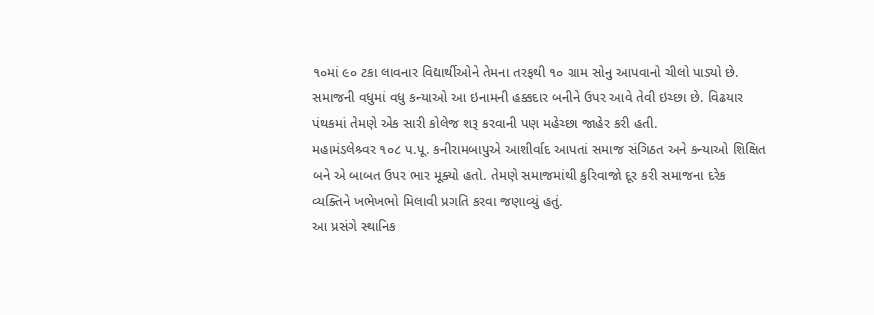૧૦માં ૯૦ ટકા લાવનાર વિદ્યાર્થીઓને તેમના તરફથી ૧૦ ગ્રામ સોનુ આપવાનો ચીલો પાડ્યો છે. સમાજની વધુમાં વધુ કન્યાઓ આ ઇનામની હક્કદાર બનીને ઉપર આવે તેવી ઇચ્છા છે. વિઢયાર પંથકમાં તેમણે એક સારી કોલેજ શરૂ કરવાની પણ મહેચ્છા જાહેર કરી હતી.
મહામંડલેશ્ર્વર ૧૦૮ પ.પૂ. કનીરામબાપુએ આશીર્વાદ આપતાં સમાજ સંગિઠત અને કન્યાઓ શિક્ષિત બને એ બાબત ઉપર ભાર મૂક્યો હતો. તેમણે સમાજમાંથી કુરિવાજો દૂર કરી સમાજના દરેક વ્યક્તિને ખભેખભો મિલાવી પ્રગતિ કરવા જણાવ્યું હતું.
આ પ્રસંગે સ્થાનિક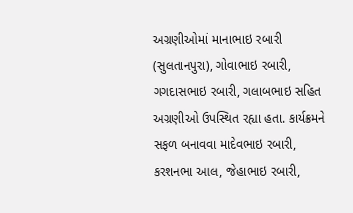અગ્રણીઓમાં માનાભાઇ રબારી (સુલતાનપુરા), ગોવાભાઇ રબારી, ગગદાસભાઇ રબારી, ગલાબભાઇ સહિત અગ્રણીઓ ઉપસ્થિત રહ્યા હતા. કાર્યક્રમને સફળ બનાવવા માદેવભાઇ રબારી, કરશનભા આલ, જેહાભાઇ રબારી,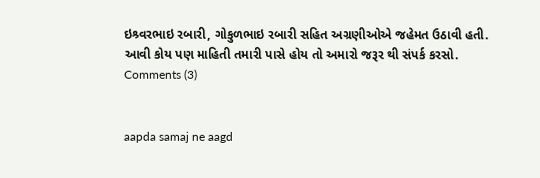ઇશ્ર્વરભાઇ રબારી, ગોકુળભાઇ રબારી સહિત અગ્રણીઓએ જહેમત ઉઠાવી હતી.
આવી કોય પણ માહિતી તમારી પાસે હોય તો અમારો જરૂર થી સંપર્ક કરસો.
Comments (3)


aapda samaj ne aagd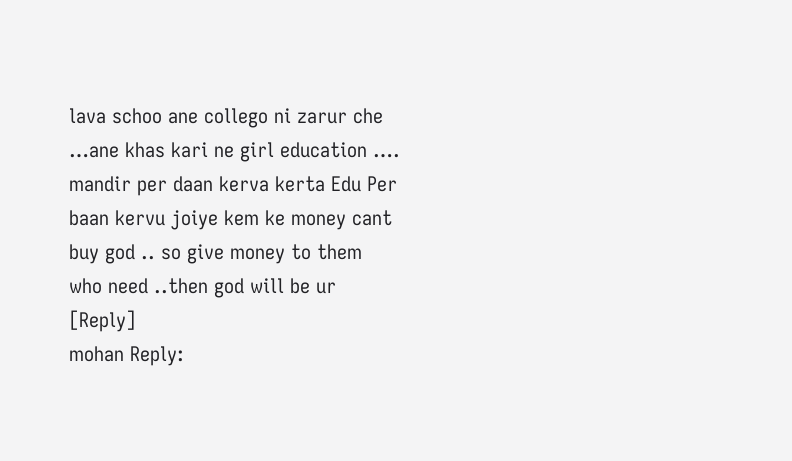lava schoo ane collego ni zarur che …ane khas kari ne girl education …. mandir per daan kerva kerta Edu Per baan kervu joiye kem ke money cant buy god .. so give money to them who need ..then god will be ur
[Reply]
mohan Reply: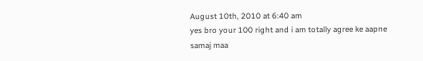August 10th, 2010 at 6:40 am
yes bro your 100 right and i am totally agree ke aapne samaj maa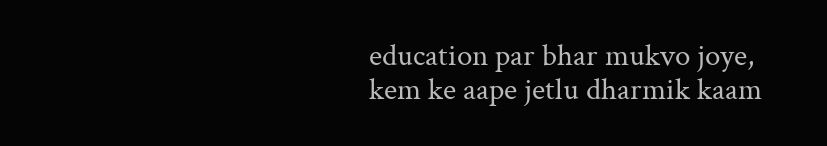education par bhar mukvo joye, kem ke aape jetlu dharmik kaam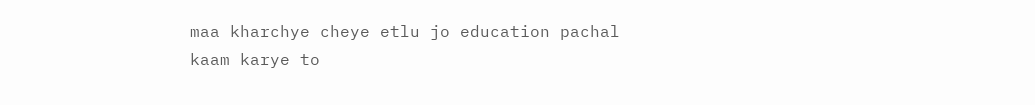maa kharchye cheye etlu jo education pachal kaam karye to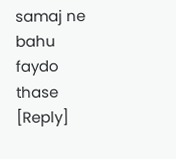samaj ne bahu faydo thase
[Reply]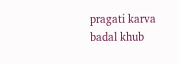pragati karva badal khub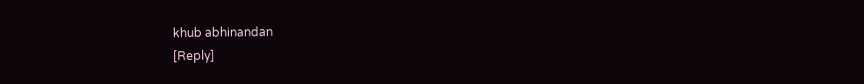khub abhinandan
[Reply]